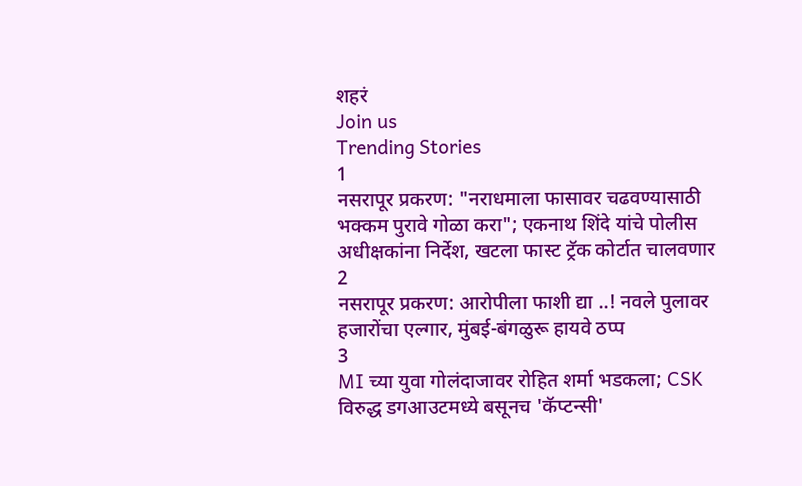शहरं
Join us
Trending Stories
1
नसरापूर प्रकरण: "नराधमाला फासावर चढवण्यासाठी भक्कम पुरावे गोळा करा"; एकनाथ शिंदे यांचे पोलीस अधीक्षकांना निर्देश, खटला फास्ट ट्रॅक कोर्टात चालवणार
2
नसरापूर प्रकरण: आरोपीला फाशी द्या ..! नवले पुलावर हजारोंचा एल्गार, मुंबई-बंगळुरू हायवे ठप्प
3
MI च्या युवा गोलंदाजावर रोहित शर्मा भडकला; CSK विरुद्ध डगआउटमध्ये बसूनच 'कॅप्टन्सी'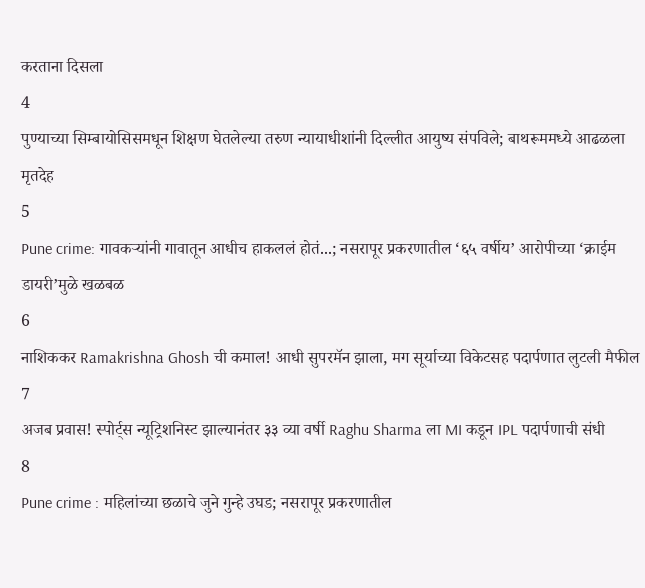करताना दिसला
4
पुण्याच्या सिम्बायोसिसमधून शिक्षण घेतलेल्या तरुण न्यायाधीशांनी दिल्लीत आयुष्य संपविले; बाथरूममध्ये आढळला मृतदेह
5
Pune crime: गावकऱ्यांनी गावातून आधीच हाकललं होतं...; नसरापूर प्रकरणातील ‘६५ वर्षीय’ आरोपीच्या ‘क्राईम डायरी’मुळे खळबळ
6
नाशिककर Ramakrishna Ghosh ची कमाल! आधी सुपरमॅन झाला, मग सूर्याच्या विकेटसह पदार्पणात लुटली मैफील
7
अजब प्रवास! स्पोर्ट्स न्यूट्रिशनिस्ट झाल्यानंतर ३३ व्या वर्षी Raghu Sharma ला MI कडून IPL पदार्पणाची संधी
8
Pune crime : महिलांच्या छळाचे जुने गुन्हे उघड; नसरापूर प्रकरणातील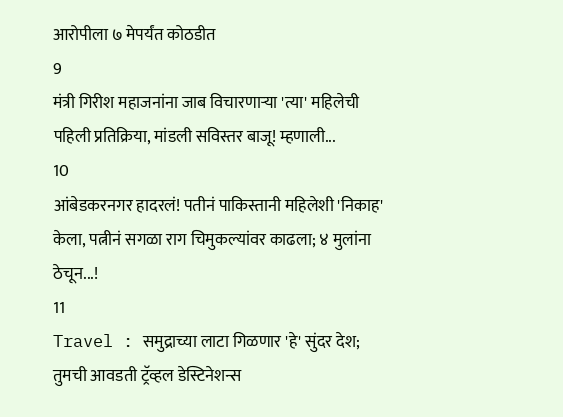आरोपीला ७ मेपर्यंत कोठडीत
9
मंत्री गिरीश महाजनांना जाब विचारणाऱ्या 'त्या' महिलेची पहिली प्रतिक्रिया, मांडली सविस्तर बाजू! म्हणाली...
10
आंबेडकरनगर हादरलं! पतीनं पाकिस्तानी महिलेशी 'निकाह' केला, पत्नीनं सगळा राग चिमुकल्यांवर काढला; ४ मुलांना ठेचून...!
11
Travel : समुद्राच्या लाटा गिळणार 'हे' सुंदर देश; तुमची आवडती ट्रॅव्हल डेस्टिनेशन्स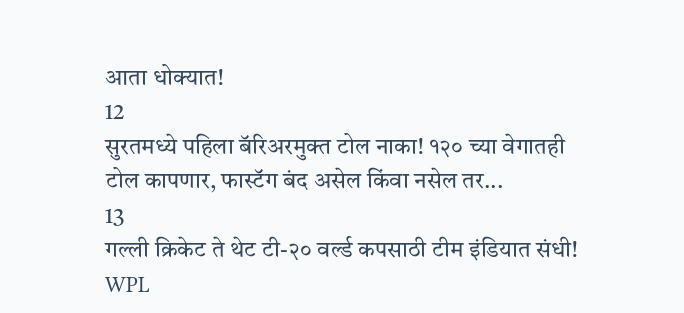आता धोक्यात!
12
सुरतमध्ये पहिला बॅरिअरमुक्त टोल नाका! १२० च्या वेगातही टोल कापणार, फास्टॅग बंद असेल किंवा नसेल तर...
13
गल्ली क्रिकेट ते थेट टी-२० वर्ल्ड कपसाठी टीम इंडियात संधी! WPL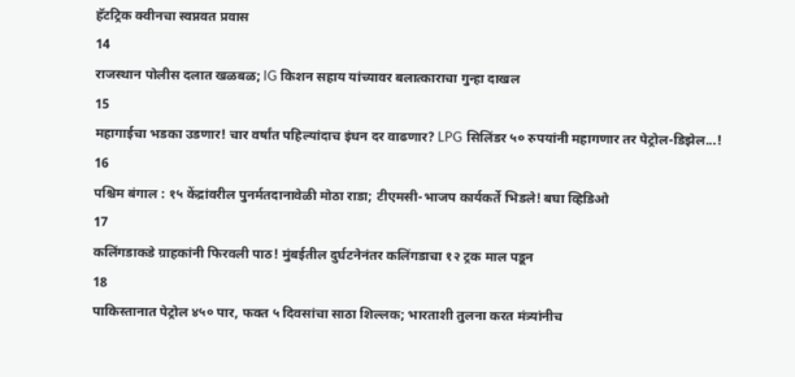हॅटट्रिक क्वीनचा स्वप्नवत प्रवास
14
राजस्थान पोलीस दलात खळबळ; IG किशन सहाय यांच्यावर बलात्काराचा गुन्हा दाखल
15
महागाईचा भडका उडणार! चार वर्षांत पहिल्यांदाच इंधन दर वाढणार? LPG सिलिंडर ५० रुपयांनी महागणार तर पेट्रोल-डिझेल...!
16
पश्चिम बंगाल : १५ केंद्रांवरील पुनर्मतदानावेळी मोठा राडा; टीएमसी-भाजप कार्यकर्ते भिडले! बघा व्हिडिओ
17
कलिंगडाकडे ग्राहकांनी फिरवली पाठ! मुंबईतील दुर्घटनेनंतर कलिंगडाचा १२ ट्रक माल पडून
18
पाकिस्तानात पेट्रोल ४५० पार, फक्त ५ दिवसांचा साठा शिल्लक; भारताशी तुलना करत मंत्र्यांनीच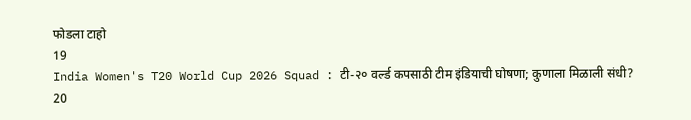फोडला टाहो
19
India Women's T20 World Cup 2026 Squad : टी-२० वर्ल्ड कपसाठी टीम इंडियाची घोषणा; कुणाला मिळाली संधी?
20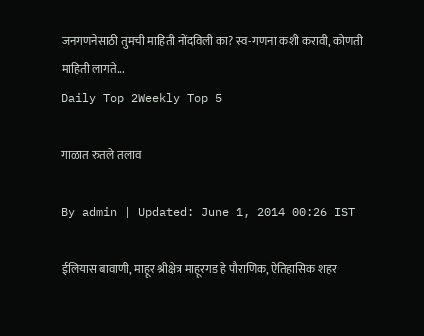जनगणनेसाठी तुमची माहिती नोंदविली का? स्व-गणना कशी करावी, कोणती माहिती लागते...
Daily Top 2Weekly Top 5

गाळात रुतले तलाव

By admin | Updated: June 1, 2014 00:26 IST

ईलियास बावाणी, माहूर श्रीक्षेत्र माहूरगड हे पौराणिक, ऐतिहासिक शहर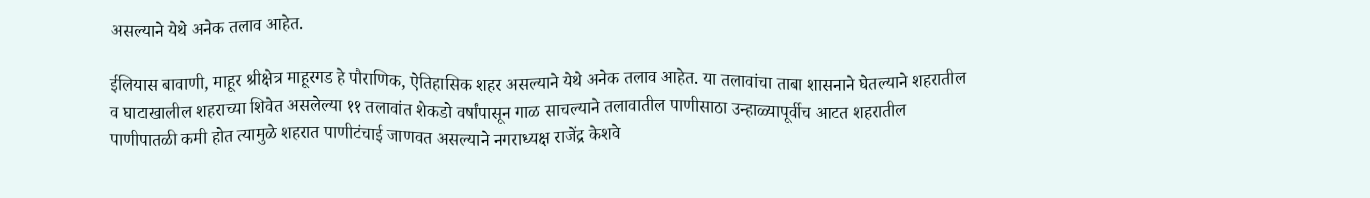असल्याने येथे अनेक तलाव आहेत.

ईलियास बावाणी, माहूर श्रीक्षेत्र माहूरगड हे पौराणिक, ऐतिहासिक शहर असल्याने येथे अनेक तलाव आहेत. या तलावांचा ताबा शासनाने घेतल्याने शहरातील व घाटाखालील शहराच्या शिवेत असलेल्या ११ तलावांत शेकडो वर्षांपासून गाळ साचल्याने तलावातील पाणीसाठा उन्हाळ्यापूर्वीच आटत शहरातील पाणीपातळी कमी होत त्यामुळे शहरात पाणीटंचाई जाणवत असल्याने नगराध्यक्ष राजेंद्र केशवे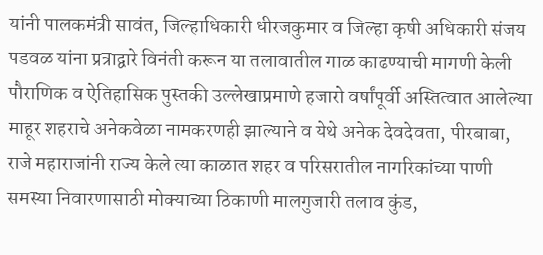यांनी पालकमंत्री सावंत, जिल्हाधिकारी धीरजकुमार व जिल्हा कृषी अधिकारी संजय पडवळ यांना प्रत्राद्वारे विनंती करून या तलावातील गाळ काढण्याची मागणी केली पौराणिक व ऐतिहासिक पुस्तकी उल्लेखाप्रमाणे हजारो वर्षांपूर्वी अस्तित्वात आलेल्या माहूर शहराचे अनेकवेळा नामकरणही झाल्याने व येथे अनेक देवदेवता, पीरबाबा, राजे महाराजांनी राज्य केले त्या काळात शहर व परिसरातील नागरिकांच्या पाणी समस्या निवारणासाठी मोक्याच्या ठिकाणी मालगुजारी तलाव कुंड,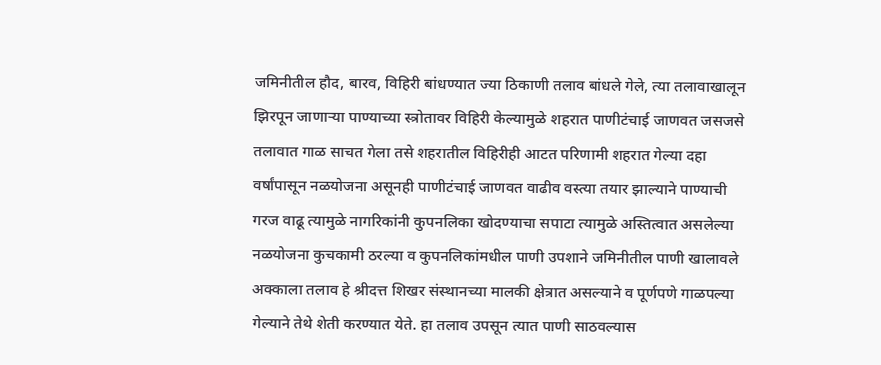जमिनीतील हौद, बारव, विहिरी बांधण्यात ज्या ठिकाणी तलाव बांधले गेले, त्या तलावाखालून झिरपून जाणार्‍या पाण्याच्या स्त्रोतावर विहिरी केल्यामुळे शहरात पाणीटंचाई जाणवत जसजसे तलावात गाळ साचत गेला तसे शहरातील विहिरीही आटत परिणामी शहरात गेल्या दहा वर्षांपासून नळयोजना असूनही पाणीटंचाई जाणवत वाढीव वस्त्या तयार झाल्याने पाण्याची गरज वाढू त्यामुळे नागरिकांनी कुपनलिका खोदण्याचा सपाटा त्यामुळे अस्तित्वात असलेल्या नळयोजना कुचकामी ठरल्या व कुपनलिकांमधील पाणी उपशाने जमिनीतील पाणी खालावले अक्काला तलाव हे श्रीदत्त शिखर संस्थानच्या मालकी क्षेत्रात असल्याने व पूर्णपणे गाळपल्या गेल्याने तेथे शेती करण्यात येते. हा तलाव उपसून त्यात पाणी साठवल्यास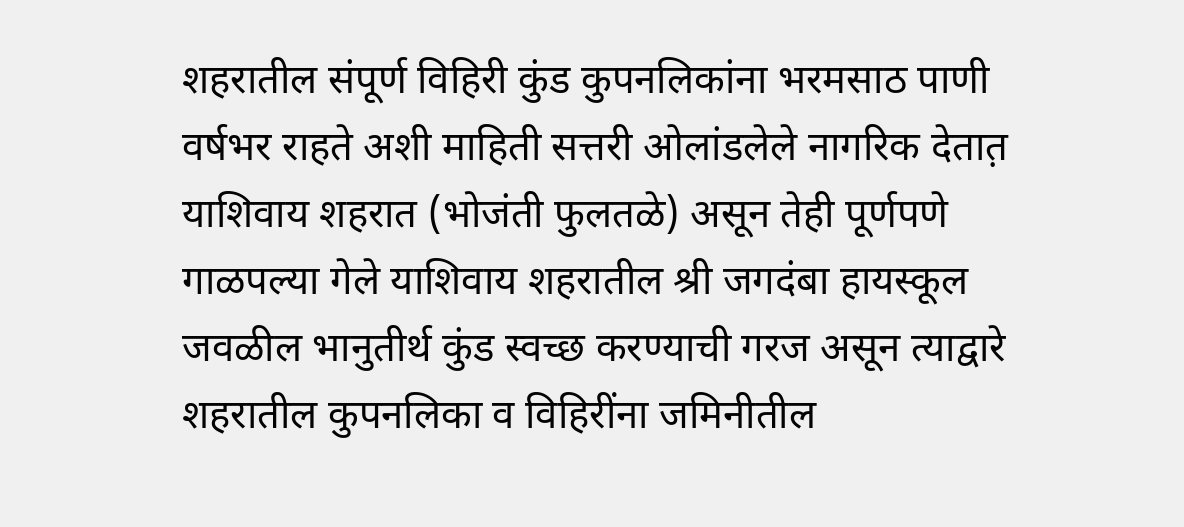शहरातील संपूर्ण विहिरी कुंड कुपनलिकांना भरमसाठ पाणी वर्षभर राहते अशी माहिती सत्तरी ओलांडलेले नागरिक देतात़ याशिवाय शहरात (भोजंती फुलतळे) असून तेही पूर्णपणे गाळपल्या गेले याशिवाय शहरातील श्री जगदंबा हायस्कूल जवळील भानुतीर्थ कुंड स्वच्छ करण्याची गरज असून त्याद्वारे शहरातील कुपनलिका व विहिरींना जमिनीतील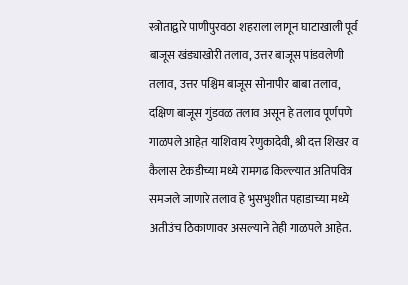स्त्रोताद्वारे पाणीपुरवठा शहराला लागून घाटाखाली पूर्व बाजूस खंड्याखोरी तलाव, उत्तर बाजूस पांडवलेणी तलाव, उत्तर पश्चिम बाजूस सोनापीर बाबा तलाव, दक्षिण बाजूस गुंडवळ तलाव असून हे तलाव पूर्णपणे गाळपले आहेत़ याशिवाय रेणुकादेवी, श्री दत्त शिखर व कैलास टेकडीच्या मध्ये रामगढ किल्ल्यात अतिपवित्र समजले जाणारे तलाव हे भुसभुशीत पहाडाच्या मध्ये अतीउंच ठिकाणावर असल्याने तेही गाळपले आहेत.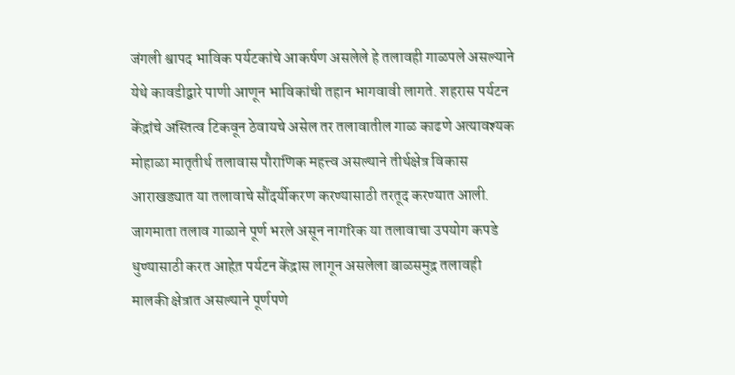जंगली श्वापद भाविक पर्यटकांचे आकर्षण असलेले हे तलावही गाळपले असल्याने येथे कावडीद्वारे पाणी आणून भाविकांची तहान भागवावी लागते. शहरास पर्यटन केंद्रांचे अस्तित्व टिकवून ठेवायचे असेल तर तलावातील गाळ काढणे अत्यावश्यक मोहाळा मातृतीर्थ तलावास पौराणिक महत्त्व असल्याने तीर्थक्षेत्र विकास आराखड्यात या तलावाचे सौंदर्यीकरण करण्यासाठी तरतूद करण्यात आली. जागमाता तलाव गाळाने पूर्ण भरले असून नागरिक या तलावाचा उपयोग कपडे धुण्यासाठी करत आहेत़ पर्यटन केंद्रास लागून असलेला बाळसमुद्र तलावही मालकी क्षेत्रात असल्याने पूर्णपणे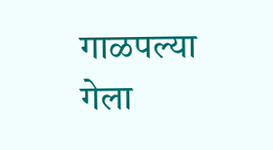गाळपल्या गेला